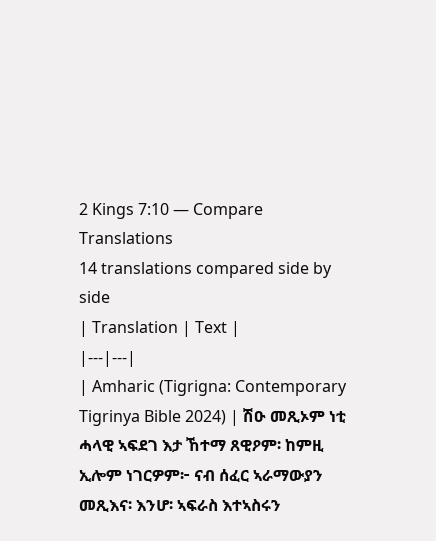2 Kings 7:10 — Compare Translations
14 translations compared side by side
| Translation | Text |
|---|---|
| Amharic (Tigrigna: Contemporary Tigrinya Bible 2024) | ሽዑ መጺኦም ነቲ ሓላዊ ኣፍደገ እታ ኸተማ ጸዊዖም፡ ከምዚ ኢሎም ነገርዎም፦ ናብ ሰፈር ኣራማውያን መጺእና፡ እንሆ፡ ኣፍራስ እተኣስሩን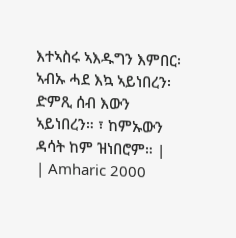እተኣስሩ ኣእዱግን እምበር፡ ኣብኡ ሓደ እኳ ኣይነበረን፡ ድምጺ ሰብ እውን ኣይነበረን። ፣ ከምኡውን ዳሳት ከም ዝነበሮም። |
| Amharic 2000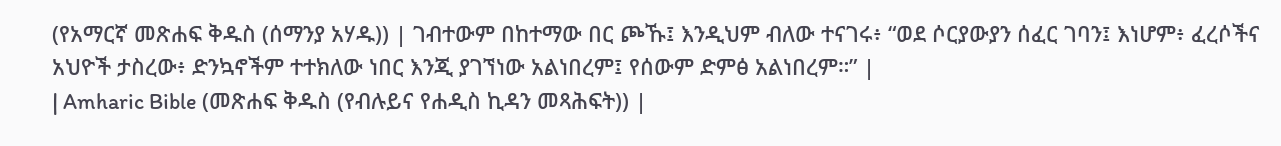(የአማርኛ መጽሐፍ ቅዱስ (ሰማንያ አሃዱ)) | ገብተውም በከተማው በር ጮኹ፤ እንዲህም ብለው ተናገሩ፥ “ወደ ሶርያውያን ሰፈር ገባን፤ እነሆም፥ ፈረሶችና አህዮች ታስረው፥ ድንኳኖችም ተተክለው ነበር እንጂ ያገኘነው አልነበረም፤ የሰውም ድምፅ አልነበረም።” |
| Amharic Bible (መጽሐፍ ቅዱስ (የብሉይና የሐዲስ ኪዳን መጻሕፍት)) |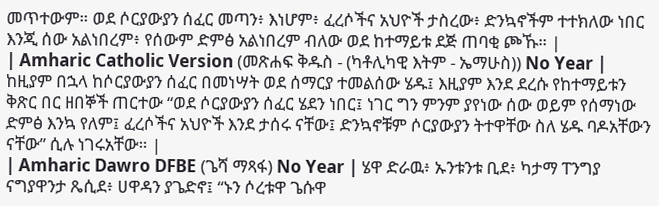መጥተውም። ወደ ሶርያውያን ሰፈር መጣን፥ እነሆም፥ ፈረሶችና አህዮች ታስረው፥ ድንኳኖችም ተተክለው ነበር እንጂ ሰው አልነበረም፥ የሰውም ድምፅ አልነበረም ብለው ወደ ከተማይቱ ደጅ ጠባቂ ጮኹ። |
| Amharic Catholic Version (መጽሐፍ ቅዱስ - (ካቶሊካዊ እትም - ኤማሁስ)) No Year | ከዚያም በኋላ ከሶርያውያን ሰፈር በመነሣት ወደ ሰማርያ ተመልሰው ሄዱ፤ እዚያም እንደ ደረሱ የከተማይቱን ቅጽር በር ዘበኞች ጠርተው “ወደ ሶርያውያን ሰፈር ሄደን ነበር፤ ነገር ግን ምንም ያየነው ሰው ወይም የሰማነው ድምፅ እንኳ የለም፤ ፈረሶችና አህዮች እንደ ታሰሩ ናቸው፤ ድንኳኖቹም ሶርያውያን ትተዋቸው ስለ ሄዱ ባዶአቸውን ናቸው” ሲሉ ነገሩአቸው። |
| Amharic Dawro DFBE (ጌሻ ማጻፋ) No Year | ሄዋ ድራዉ፥ ኡንቱንቱ ቢደ፥ ካታማ ፐንግያ ናግያዋንታ ጼሲደ፥ ሀዋዳን ያጌድኖ፤ “ኑን ሶረቱዋ ጌሱዋ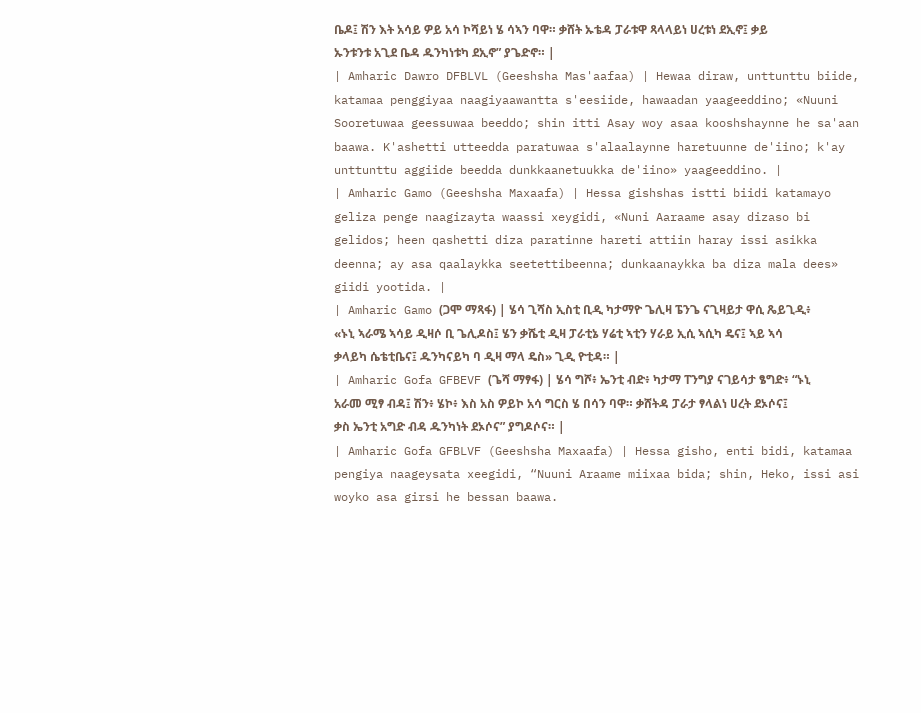ቤዶ፤ ሽን እት አሳይ ዎይ አሳ ኮሻይነ ሄ ሳኣን ባዋ። ቃሸት ኡቴዳ ፓራቱዋ ጻላላይነ ሀረቱነ ደኢኖ፤ ቃይ ኡንቱንቱ አጊደ ቤዳ ዱንካነቱካ ደኢኖ” ያጌድኖ። |
| Amharic Dawro DFBLVL (Geeshsha Mas'aafaa) | Hewaa diraw, unttunttu biide, katamaa penggiyaa naagiyaawantta s'eesiide, hawaadan yaageeddino; «Nuuni Sooretuwaa geessuwaa beeddo; shin itti Asay woy asaa kooshshaynne he sa'aan baawa. K'ashetti utteedda paratuwaa s'alaalaynne haretuunne de'iino; k'ay unttunttu aggiide beedda dunkkaanetuukka de'iino» yaageeddino. |
| Amharic Gamo (Geeshsha Maxaafa) | Hessa gishshas istti biidi katamayo geliza penge naagizayta waassi xeygidi, «Nuni Aaraame asay dizaso bi gelidos; heen qashetti diza paratinne hareti attiin haray issi asikka deenna; ay asa qaalaykka seetettibeenna; dunkaanaykka ba diza mala dees» giidi yootida. |
| Amharic Gamo (ጋሞ ማጻፋ) | ሄሳ ጊሻስ ኢስቲ ቢዲ ካታማዮ ጌሊዛ ፔንጌ ናጊዛይታ ዋሲ ጼይጊዲ፥ «ኑኒ ኣራሜ ኣሳይ ዲዛሶ ቢ ጌሊዶስ፤ ሄን ቃሼቲ ዲዛ ፓራቲኔ ሃሬቲ ኣቲን ሃራይ ኢሲ ኣሲካ ዴና፤ ኣይ ኣሳ ቃላይካ ሴቴቲቤና፤ ዱንካናይካ ባ ዲዛ ማላ ዴስ» ጊዲ ዮቲዳ። |
| Amharic Gofa GFBEVF (ጌሻ ማፃፋ) | ሄሳ ግሾ፥ ኤንቲ ብድ፥ ካታማ ፐንግያ ናገይሳታ ፄግድ፥ “ኑኒ አራመ ሚፃ ብዳ፤ ሽን፥ ሄኮ፥ እስ አስ ዎይኮ አሳ ግርስ ሄ በሳን ባዋ። ቃሸትዳ ፓራታ ፃላልነ ሀረት ደኦሶና፤ ቃስ ኤንቲ አግድ ብዳ ዱንካነት ደኦሶና” ያግዶሶና። |
| Amharic Gofa GFBLVF (Geeshsha Maxaafa) | Hessa gisho, enti bidi, katamaa pengiya naageysata xeegidi, “Nuuni Araame miixaa bida; shin, Heko, issi asi woyko asa girsi he bessan baawa.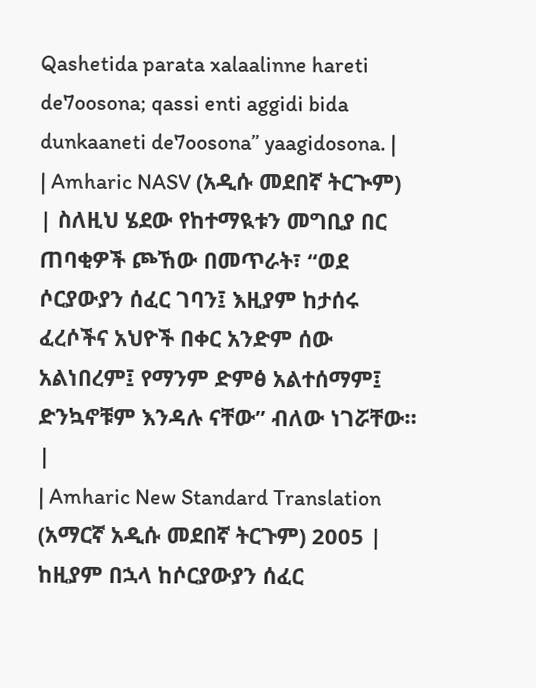Qashetida parata xalaalinne hareti de7oosona; qassi enti aggidi bida dunkaaneti de7oosona” yaagidosona. |
| Amharic NASV (አዲሱ መደበኛ ትርጒም) | ስለዚህ ሄደው የከተማዪቱን መግቢያ በር ጠባቂዎች ጮኸው በመጥራት፣ “ወደ ሶርያውያን ሰፈር ገባን፤ እዚያም ከታሰሩ ፈረሶችና አህዮች በቀር አንድም ሰው አልነበረም፤ የማንም ድምፅ አልተሰማም፤ ድንኳኖቹም እንዳሉ ናቸው” ብለው ነገሯቸው። |
| Amharic New Standard Translation (አማርኛ አዲሱ መደበኛ ትርጉም) 2005 | ከዚያም በኋላ ከሶርያውያን ሰፈር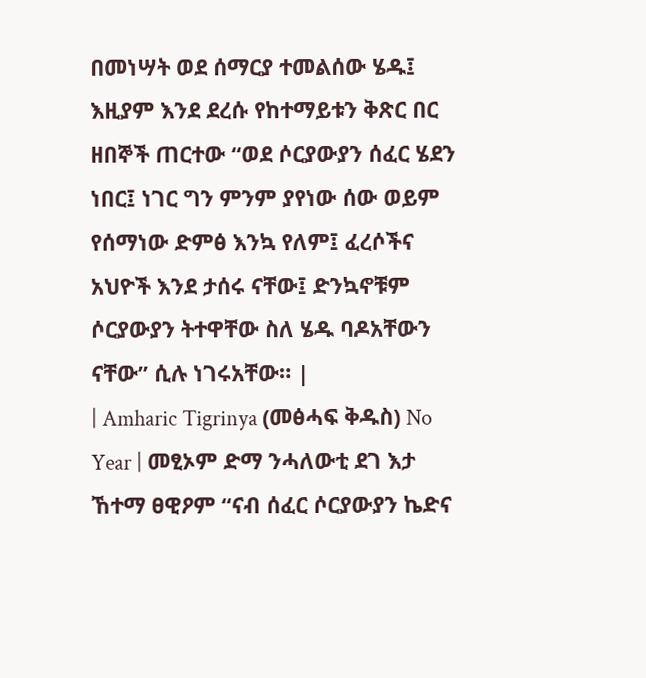በመነሣት ወደ ሰማርያ ተመልሰው ሄዱ፤ እዚያም እንደ ደረሱ የከተማይቱን ቅጽር በር ዘበኞች ጠርተው “ወደ ሶርያውያን ሰፈር ሄደን ነበር፤ ነገር ግን ምንም ያየነው ሰው ወይም የሰማነው ድምፅ እንኳ የለም፤ ፈረሶችና አህዮች እንደ ታሰሩ ናቸው፤ ድንኳኖቹም ሶርያውያን ትተዋቸው ስለ ሄዱ ባዶአቸውን ናቸው” ሲሉ ነገሩአቸው። |
| Amharic Tigrinya (መፅሓፍ ቅዱስ) No Year | መፂኦም ድማ ንሓለውቲ ደገ እታ ኸተማ ፀዊዖም “ናብ ሰፈር ሶርያውያን ኬድና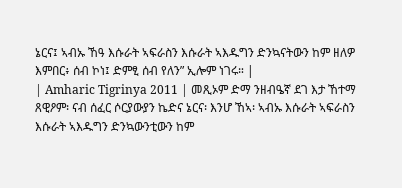ኔርና፤ ኣብኡ ኸዓ እሱራት ኣፍራስን እሱራት ኣእዱግን ድንኳናትውን ከም ዘለዎ እምበር፥ ሰብ ኮነ፤ ድምፂ ሰብ የለን” ኢሎም ነገሩ። |
| Amharic Tigrinya 2011 | መጺኦም ድማ ንዘብዔኛ ደገ እታ ኸተማ ጸዊዖም፡ ናብ ሰፈር ሶርያውያን ኬድና ኔርና፡ እንሆ ኸኣ፡ ኣብኡ እሱራት ኣፍራስን እሱራት ኣእዱግን ድንኳውንቲውን ከም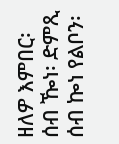ዘለዎ እምበር፡ ሰብ ዀነ፡ ድምጺ ሰብ ኰነ የልቦን፡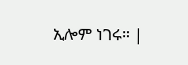ኢሎም ነገሩ። |